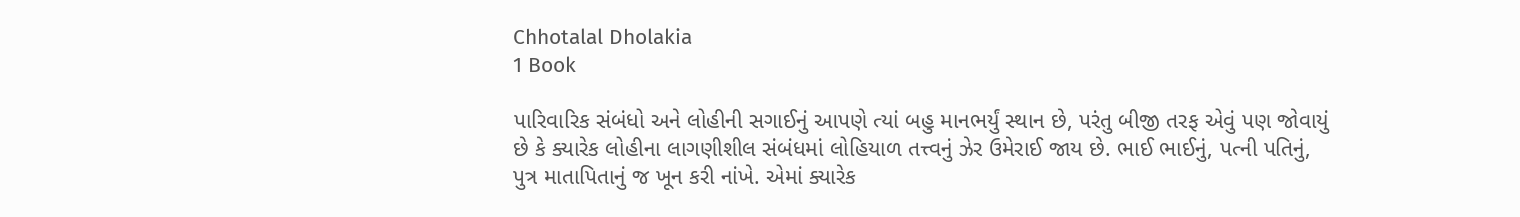Chhotalal Dholakia
1 Book

પારિવારિક સંબંધો અને લોહીની સગાઈનું આપણે ત્યાં બહુ માનભર્યું સ્થાન છે, પરંતુ બીજી તરફ એવું પણ જોવાયું છે કે ક્યારેક લોહીના લાગણીશીલ સંબંધમાં લોહિયાળ તત્ત્વનું ઝેર ઉમેરાઈ જાય છે. ભાઈ ભાઈનું, પત્ની પતિનું, પુત્ર માતાપિતાનું જ ખૂન કરી નાંખે. એમાં ક્યારેક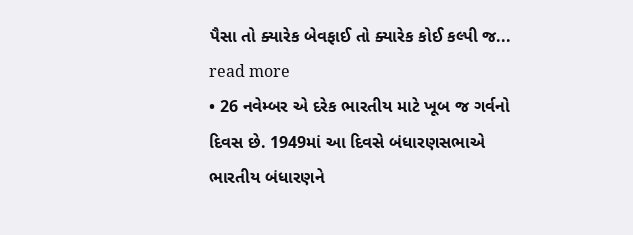પૈસા તો ક્યારેક બેવફાઈ તો ક્યારેક કોઈ કલ્પી જ... read more
• 26 નવેમ્બર એ દરેક ભારતીય માટે ખૂબ જ ગર્વનો દિવસ છે. 1949માં આ દિવસે બંધારણસભાએ ભારતીય બંધારણને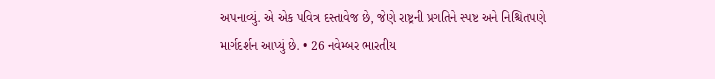અપનાવ્યું. એ એક પવિત્ર દસ્તાવેજ છે, જેણે રાષ્ટ્રની પ્રગતિને સ્પષ્ટ અને નિશ્ચિતપણે માર્ગદર્શન આપ્યું છે. • 26 નવેમ્બર ભારતીય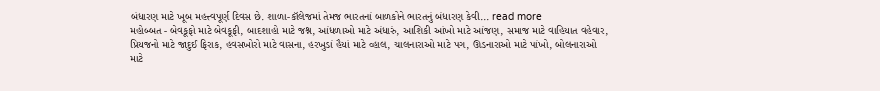બંધારણ માટે ખૂબ મહત્ત્વપૂર્ણ દિવસ છે. શાળા-કૉલેજમાં તેમજ ભારતનાં બાળકોને ભારતનું બંધારણ કેવી... read more
મહોબ્બત - બેવકૂફો માટે બેવકૂફી, બાદશાહો માટે જશ્ન, આંધળાઓ માટે અંધારું, આશિકી આંખો માટે આંજણ, સમાજ માટે વાહિયાત વહેવાર, પ્રિયજનો માટે જાદુઈ ફિરાક, હવસખોરો માટે વાસના, હરખુડાં હૈયાં માટે વ્હાલ, ચાલનારાઓ માટે પગ, ઊડનારાઓ માટે પાંખો, બોલનારાઓ માટે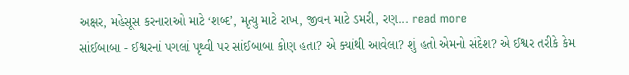અક્ષર, મહેસૂસ કરનારાઓ માટે ‘શબ્દ’, મૃત્યુ માટે રાખ, જીવન માટે ડમરી, રણ... read more
સાંઈબાબા - ઈશ્વરનાં પગલાં પૃથ્વી પર સાંઈબાબા કોણ હતા? એ ક્યાંથી આવેલા? શું હતો એમનો સંદેશ? એ ઈશ્વર તરીકે કેમ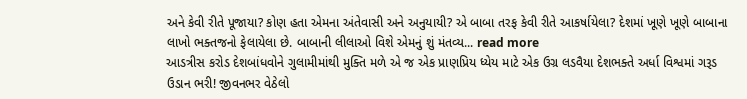અને કેવી રીતે પૂજાયા? કોણ હતા એમના અંતેવાસી અને અનુયાયી? એ બાબા તરફ કેવી રીતે આકર્ષાયેલા? દેશમાં ખૂણે ખૂણે બાબાના લાખો ભક્તજનો ફેલાયેલા છે. બાબાની લીલાઓ વિશે એમનું શું મંતવ્ય... read more
આડત્રીસ કરોડ દેશબાંધવોને ગુલામીમાંથી મુક્તિ મળે એ જ એક પ્રાણપ્રિય ધ્યેય માટે એક ઉગ્ર લડવૈયા દેશભક્તે અર્ધા વિશ્વમાં ગરૂડ ઉડાન ભરી! જીવનભર વેઠેલો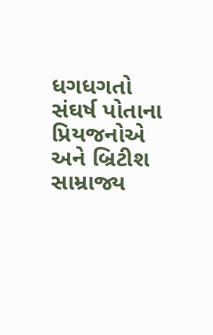ધગધગતો સંઘર્ષ પોતાના પ્રિયજનોએ અને બ્રિટીશ સામ્રાજ્ય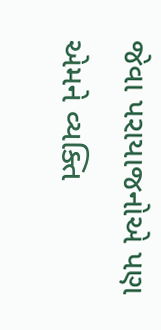જેવા પરાયાજનોએ પણ એમને વ્યક્તિ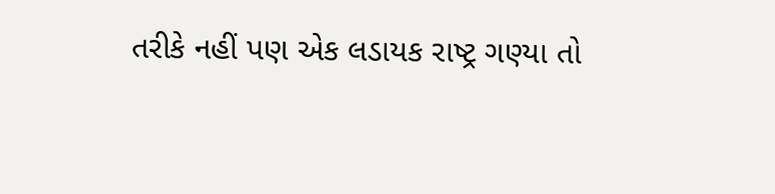તરીકે નહીં પણ એક લડાયક રાષ્ટ્ર ગણ્યા તો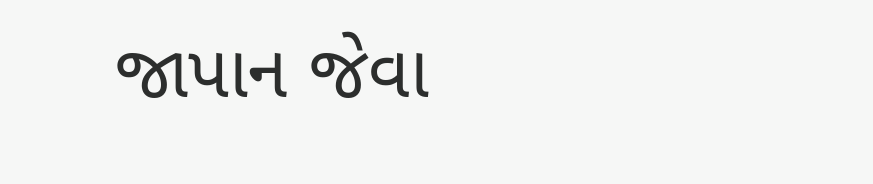જાપાન જેવા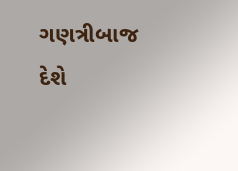ગણત્રીબાજ દેશે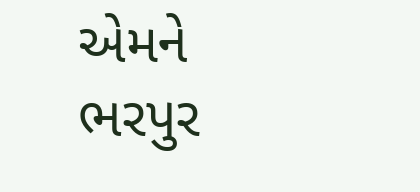એમને ભરપુર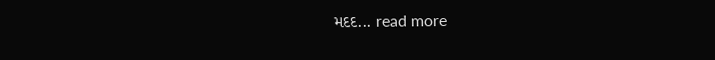મદદ... read more